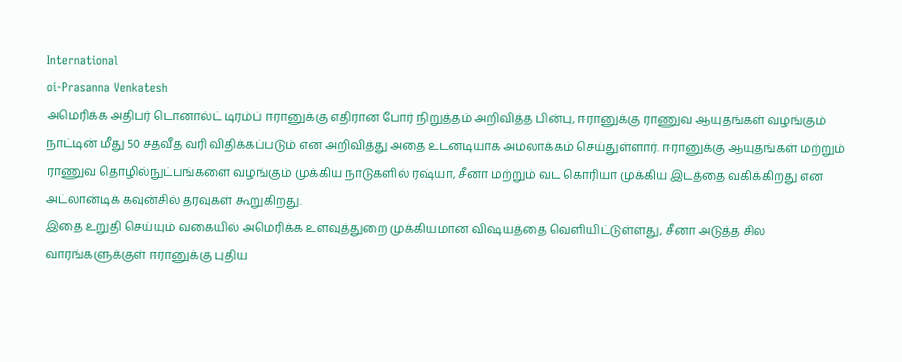International
oi-Prasanna Venkatesh
அமெரிக்க அதிபர் டொனால்ட் டிரம்ப் ஈரானுக்கு எதிரான போர் நிறுத்தம் அறிவித்த பின்பு, ஈரானுக்கு ராணுவ ஆயுதங்கள் வழங்கும் நாட்டின் மீது 50 சதவீத வரி விதிக்கப்படும் என அறிவித்து அதை உடனடியாக அமலாக்கம் செய்துள்ளார். ஈரானுக்கு ஆயுதங்கள் மற்றும் ராணுவ தொழில்நுட்பங்களை வழங்கும் முக்கிய நாடுகளில் ரஷ்யா, சீனா மற்றும் வட கொரியா முக்கிய இடத்தை வகிக்கிறது என அட்லான்டிக் கவுன்சில் தரவுகள் கூறுகிறது.
இதை உறுதி செய்யும் வகையில் அமெரிக்க உளவுத்துறை முக்கியமான விஷயத்தை வெளியிட்டுள்ளது, சீனா அடுத்த சில வாரங்களுக்குள் ஈரானுக்கு புதிய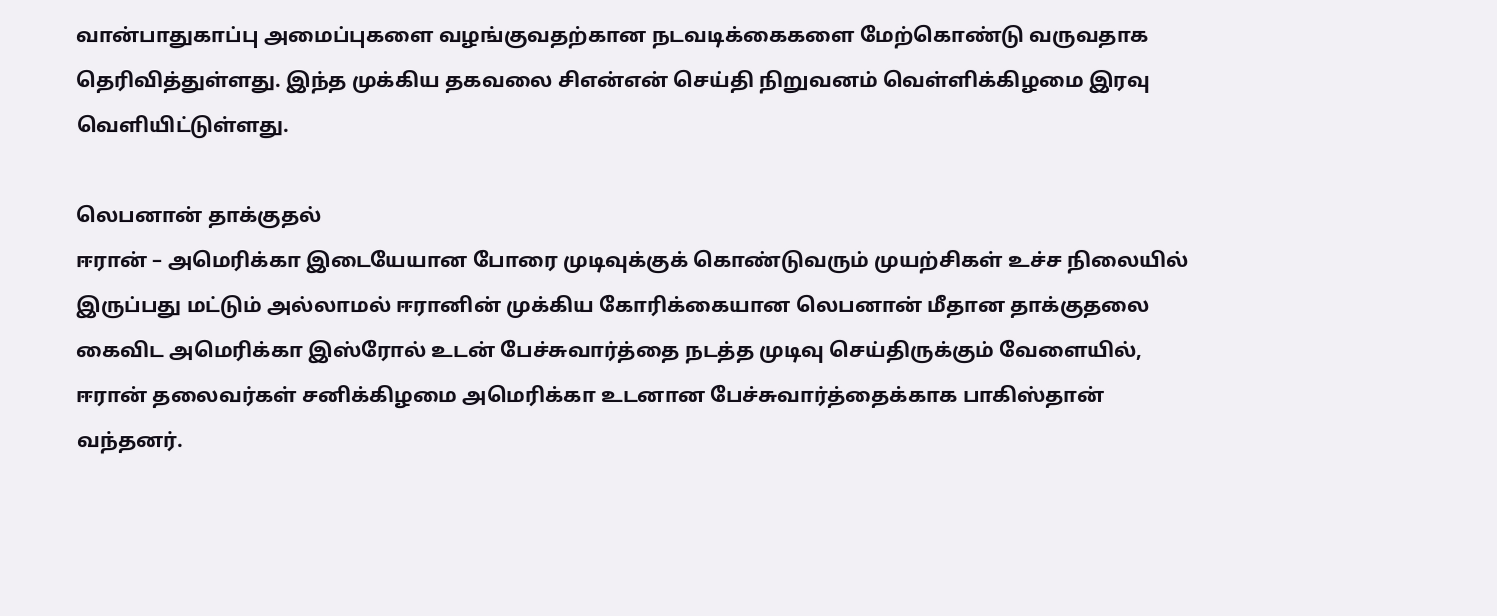வான்பாதுகாப்பு அமைப்புகளை வழங்குவதற்கான நடவடிக்கைகளை மேற்கொண்டு வருவதாக தெரிவித்துள்ளது. இந்த முக்கிய தகவலை சிஎன்என் செய்தி நிறுவனம் வெள்ளிக்கிழமை இரவு வெளியிட்டுள்ளது.

லெபனான் தாக்குதல்
ஈரான் – அமெரிக்கா இடையேயான போரை முடிவுக்குக் கொண்டுவரும் முயற்சிகள் உச்ச நிலையில் இருப்பது மட்டும் அல்லாமல் ஈரானின் முக்கிய கோரிக்கையான லெபனான் மீதான தாக்குதலை கைவிட அமெரிக்கா இஸ்ரோல் உடன் பேச்சுவார்த்தை நடத்த முடிவு செய்திருக்கும் வேளையில், ஈரான் தலைவர்கள் சனிக்கிழமை அமெரிக்கா உடனான பேச்சுவார்த்தைக்காக பாகிஸ்தான் வந்தனர்.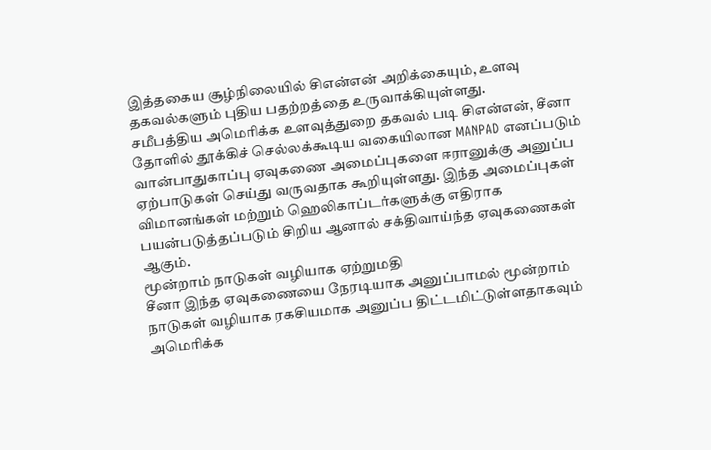இத்தகைய சூழ்நிலையில் சிஎன்என் அறிக்கையும், உளவு தகவல்களும் புதிய பதற்றத்தை உருவாக்கியுள்ளது.
சமீபத்திய அமெரிக்க உளவுத்துறை தகவல் படி சிஎன்என், சீனா தோளில் தூக்கிச் செல்லக்கூடிய வகையிலான MANPAD எனப்படும் வான்பாதுகாப்பு ஏவுகணை அமைப்புகளை ஈரானுக்கு அனுப்ப ஏற்பாடுகள் செய்து வருவதாக கூறியுள்ளது. இந்த அமைப்புகள் விமானங்கள் மற்றும் ஹெலிகாப்டர்களுக்கு எதிராக பயன்படுத்தப்படும் சிறிய ஆனால் சக்திவாய்ந்த ஏவுகணைகள் ஆகும்.
மூன்றாம் நாடுகள் வழியாக ஏற்றுமதி
சீனா இந்த ஏவுகணையை நேரடியாக அனுப்பாமல் மூன்றாம் நாடுகள் வழியாக ரகசியமாக அனுப்ப திட்டமிட்டுள்ளதாகவும் அமெரிக்க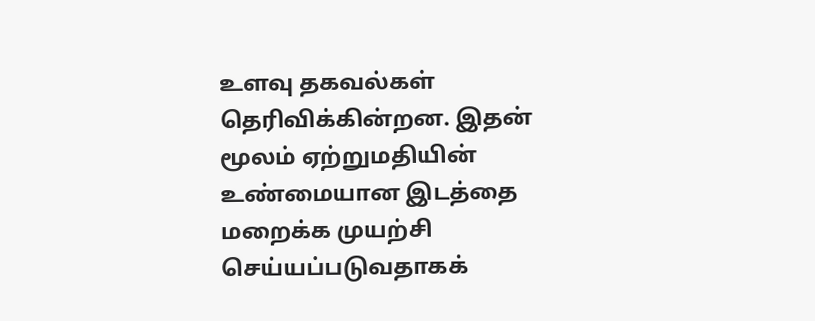உளவு தகவல்கள் தெரிவிக்கின்றன. இதன் மூலம் ஏற்றுமதியின் உண்மையான இடத்தை மறைக்க முயற்சி செய்யப்படுவதாகக்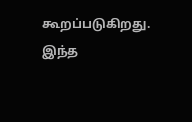கூறப்படுகிறது. இந்த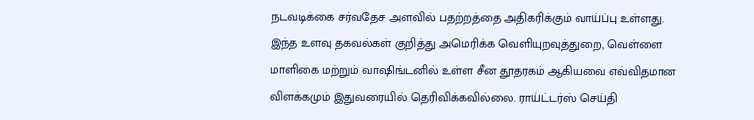நடவடிக்கை சர்வதேச அளவில் பதற்றத்தை அதிகரிக்கும் வாய்ப்பு உள்ளது.
இந்த உளவு தகவல்கள் குறித்து அமெரிக்க வெளியுறவுத்துறை, வெள்ளை மாளிகை மற்றும் வாஷிங்டனில் உள்ள சீன தூதரகம் ஆகியவை எவ்விதமான விளக்கமும் இதுவரையில் தெரிவிக்கவில்லை. ராய்ட்டர்ஸ் செய்தி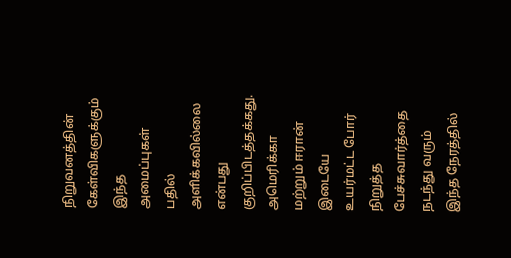நிறுவனத்தின் கேள்விகளுக்கும் இந்த அமைப்புகள் பதில் அளிக்கவில்லை என்பது குறிப்பிடத்தக்கது.
அமெரிக்கா மற்றும் ஈரான் இடையே உயர்மட்ட போர் நிறுத்த பேச்சுவார்த்தை நடந்து வரும் இந்த நேரத்தில்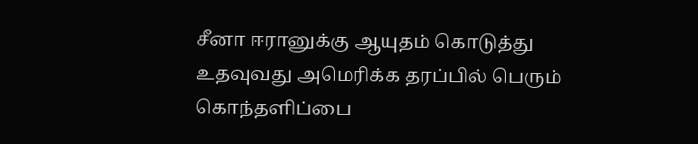சீனா ஈரானுக்கு ஆயுதம் கொடுத்து உதவுவது அமெரிக்க தரப்பில் பெரும் கொந்தளிப்பை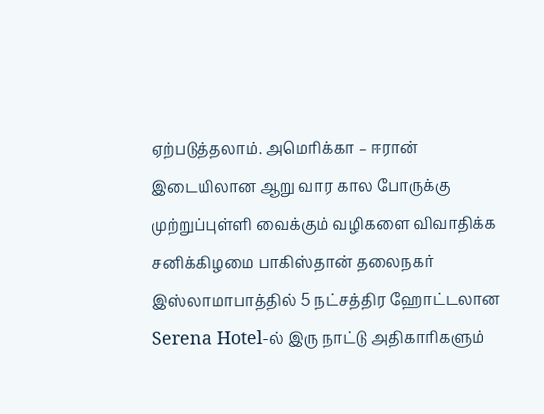ஏற்படுத்தலாம். அமெரிக்கா – ஈரான் இடையிலான ஆறு வார கால போருக்கு முற்றுப்புள்ளி வைக்கும் வழிகளை விவாதிக்க சனிக்கிழமை பாகிஸ்தான் தலைநகர் இஸ்லாமாபாத்தில் 5 நட்சத்திர ஹோட்டலான Serena Hotel-ல் இரு நாட்டு அதிகாரிகளும்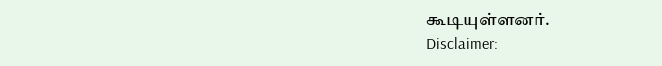கூடியுள்ளனர்.
Disclaimer: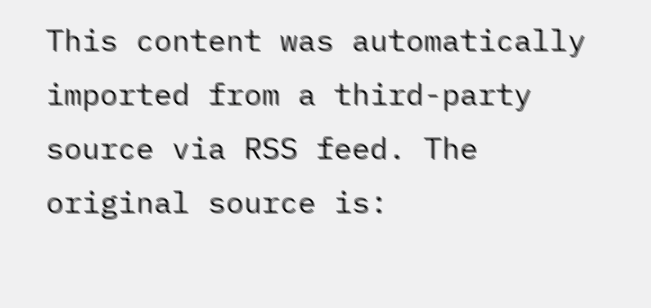This content was automatically imported from a third-party source via RSS feed. The original source is: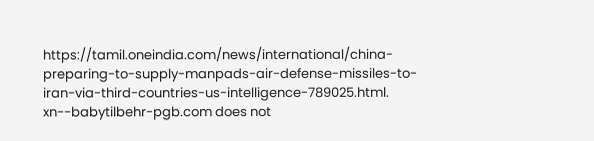https://tamil.oneindia.com/news/international/china-preparing-to-supply-manpads-air-defense-missiles-to-iran-via-third-countries-us-intelligence-789025.html. xn--babytilbehr-pgb.com does not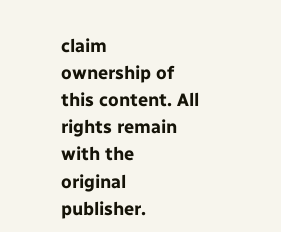claim ownership of this content. All rights remain with the original publisher.